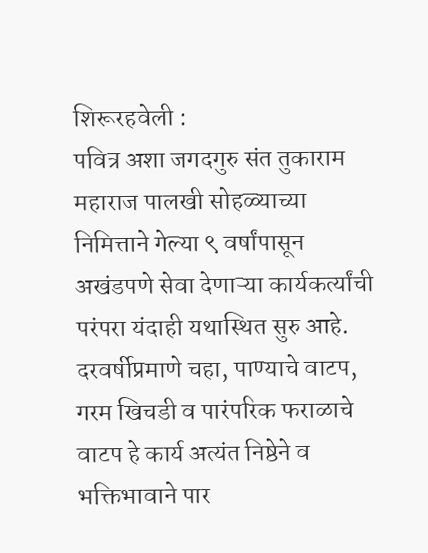शिरूरहवेली :
पवित्र अशा जगदगुरु संत तुकाराम महाराज पालखी सोहळ्याच्या निमित्ताने गेल्या ९ वर्षांपासून अखंडपणे सेवा देणाऱ्या कार्यकर्त्यांची परंपरा यंदाही यथास्थित सुरु आहे. दरवर्षीप्रमाणे चहा, पाण्याचे वाटप, गरम खिचडी व पारंपरिक फराळाचे वाटप हे कार्य अत्यंत निष्ठेने व भक्तिभावाने पार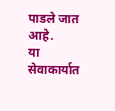पाडले जात आहे.
या सेवाकार्यात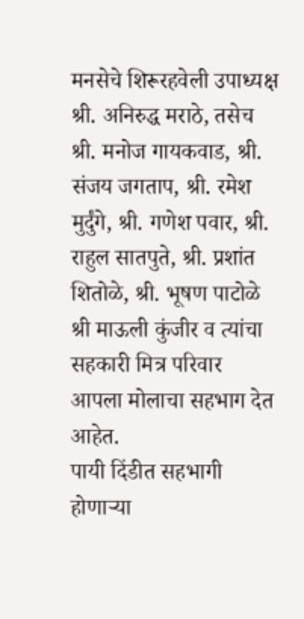मनसेचे शिरूरहवेली उपाध्यक्ष श्री. अनिरुद्ध मराठे, तसेच श्री. मनोज गायकवाड, श्री. संजय जगताप, श्री. रमेश मुर्दुंगे, श्री. गणेश पवार, श्री. राहुल सातपुते, श्री. प्रशांत शितोळे, श्री. भूषण पाटोळे श्री माऊली कुंजीर व त्यांचा सहकारी मित्र परिवार आपला मोलाचा सहभाग देत आहेत.
पायी दिंडीत सहभागी होणाऱ्या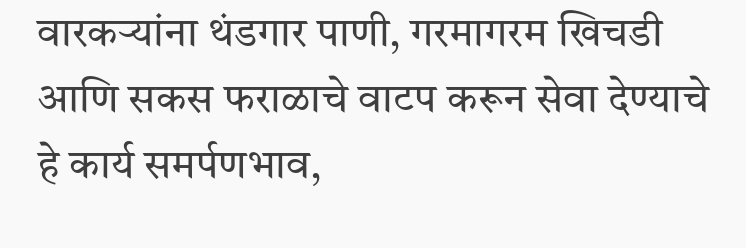वारकऱ्यांना थंडगार पाणी, गरमागरम खिचडी आणि सकस फराळाचे वाटप करून सेवा देण्याचे हे कार्य समर्पणभाव,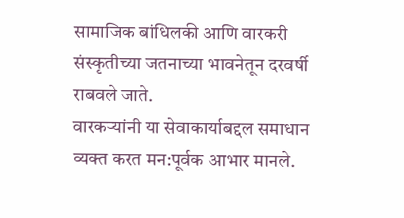सामाजिक बांधिलकी आणि वारकरी संस्कृतीच्या जतनाच्या भावनेतून दरवर्षी राबवले जाते.
वारकऱ्यांनी या सेवाकार्याबद्दल समाधान व्यक्त करत मन:पूर्वक आभार मानले.